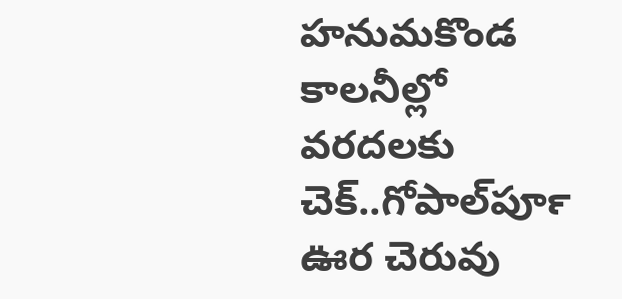హనుమకొండ కాలనీల్లో వరదలకు చెక్‍..గోపాల్‍పూర్‍ ఊర చెరువు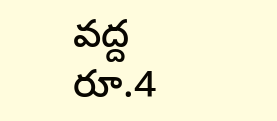వద్ద రూ.4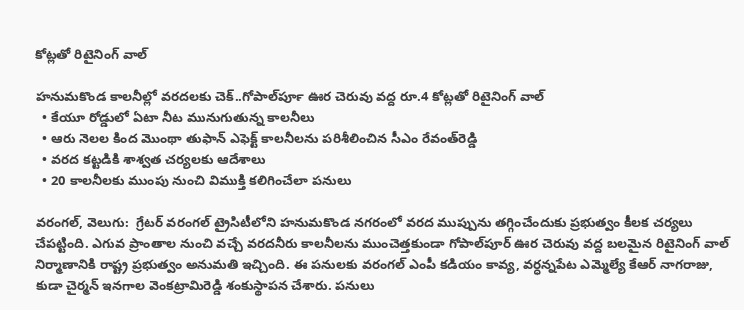కోట్లతో రిటైనింగ్‍ వాల్

హనుమకొండ కాలనీల్లో వరదలకు చెక్‍..గోపాల్‍పూర్‍ ఊర చెరువు వద్ద రూ.4 కోట్లతో రిటైనింగ్‍ వాల్
  • కేయూ రోడ్డులో ఏటా నీట మునుగుతున్న కాలనీలు
  • ఆరు నెలల కింద మొంథా తుఫాన్‍ ఎఫెక్ట్ కాలనీలను పరిశీలించిన సీఎం రేవంత్‍రెడ్డి
  • వరద కట్టడికి శాశ్వత చర్యలకు ఆదేశాలు
  • 20 కాలనీలకు ముంపు నుంచి విముక్తి కలిగించేలా పనులు

వరంగల్, వెలుగు:  గ్రేటర్ వరంగల్ ట్రైసిటీలోని హనుమకొండ నగరంలో వరద ముప్పును తగ్గించేందుకు ప్రభుత్వం కీలక చర్యలు చేపట్టింది. ఎగువ ప్రాంతాల నుంచి వచ్చే వరదనీరు కాలనీలను ముంచెత్తకుండా గోపాల్‌‌‌‌పూర్ ఊర చెరువు వద్ద బలమైన రిటైనింగ్ వాల్ నిర్మాణానికి రాష్ట్ర ప్రభుత్వం అనుమతి ఇచ్చింది. ఈ పనులకు వరంగల్ ఎంపీ కడియం కావ్య, వర్ధన్నపేట ఎమ్మెల్యే కేఆర్ నాగరాజు, కుడా చైర్మన్ ఇనగాల వెంకట్రామిరెడ్డి శంకుస్థాపన చేశారు. పనులు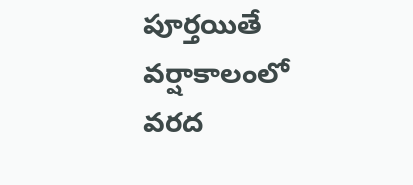పూర్తయితే వర్షాకాలంలో వరద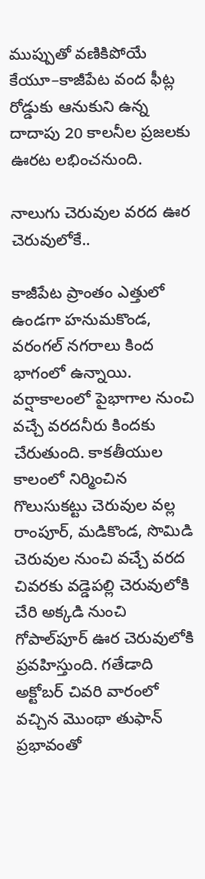ముప్పుతో వణికిపోయే కేయూ–కాజీపేట వంద ఫీట్ల రోడ్డుకు ఆనుకుని ఉన్న దాదాపు 20 కాలనీల ప్రజలకు ఊరట లభించనుంది.

నాలుగు చెరువుల వరద ఊర చెరువులోకే..

కాజీపేట ప్రాంతం ఎత్తులో ఉండగా హనుమకొండ, వరంగల్ నగరాలు కింద భాగంలో ఉన్నాయి. వర్షాకాలంలో పైభాగాల నుంచి వచ్చే వరదనీరు కిందకు చేరుతుంది. కాకతీయుల కాలంలో నిర్మించిన గొలుసుకట్టు చెరువుల వల్ల రాంపూర్, మడికొండ, సొమిడి చెరువుల నుంచి వచ్చే వరద చివరకు వడ్డెపల్లి చెరువులోకి చేరి అక్కడి నుంచి గోపాల్‌‌‌‌పూర్ ఊర చెరువులోకి ప్రవహిస్తుంది. గతేడాది అక్టోబర్ చివరి వారంలో వచ్చిన మొంథా తుఫాన్ ప్రభావంతో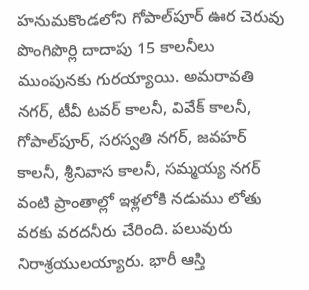హనుమకొండలోని గోపాల్‌‌‌‌పూర్ ఊర చెరువు పొంగిపొర్లి దాదాపు 15 కాలనీలు ముంపునకు గురయ్యాయి. అమరావతి నగర్, టీవీ టవర్ కాలనీ, వివేక్ కాలనీ, గోపాల్‌‌‌‌పూర్, సరస్వతి నగర్, జవహర్ కాలనీ, శ్రీనివాస కాలనీ, సమ్మయ్య నగర్ వంటి ప్రాంతాల్లో ఇళ్లలోకి నడుము లోతు వరకు వరదనీరు చేరింది. పలువురు నిరాశ్రయులయ్యారు. భారీ ఆస్తి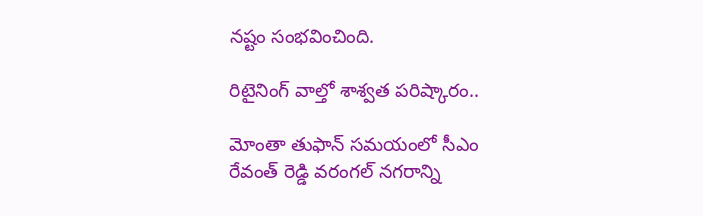నష్టం సంభవించింది.

రిటైనింగ్ వాల్తో శాశ్వత పరిష్కారం..

మోంతా తుఫాన్ సమయంలో సీఎం రేవంత్ రెడ్డి వరంగల్ నగరాన్ని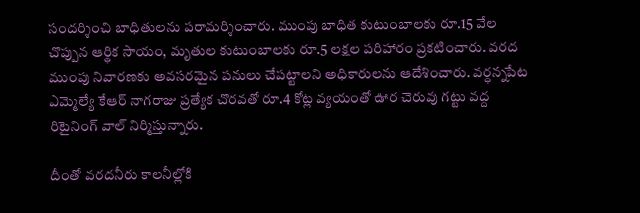సందర్శించి బాధితులను పరామర్శించారు. ముంపు బాధిత కుటుంబాలకు రూ.15 వేల చొప్పున ఆర్థిక సాయం, మృతుల కుటుంబాలకు రూ.5 లక్షల పరిహారం ప్రకటించారు. వరద ముంపు నివారణకు అవసరమైన పనులు చేపట్టాలని అధికారులను ఆదేశించారు. వర్ధన్నపేట ఎమ్మెల్యే కేఆర్ నాగరాజు ప్రత్యేక చొరవతో రూ.4 కోట్ల వ్యయంతో ఊర చెరువు గట్టు వద్ద రిటైనింగ్ వాల్ నిర్మిస్తున్నారు.

దీంతో వరదనీరు కాలనీల్లోకి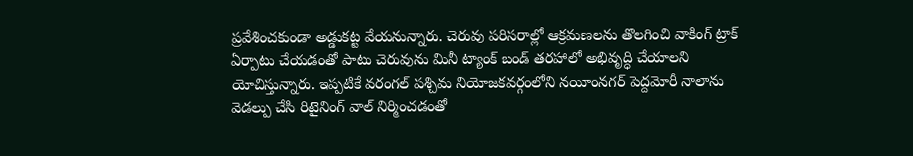ప్రవేశించకుండా అడ్డుకట్ట వేయనున్నారు. చెరువు పరిసరాల్లో ఆక్రమణలను తొలగించి వాకింగ్ ట్రాక్ ఏర్పాటు చేయడంతో పాటు చెరువును మినీ ట్యాంక్ బండ్ తరహాలో అభివృద్ధి చేయాలని యోచిస్తున్నారు. ఇప్పటికే వరంగల్ పశ్చిమ నియోజకవర్గంలోని నయీంనగర్ పెద్దమోరీ నాలాను వెడల్పు చేసి రిటైనింగ్ వాల్ నిర్మించడంతో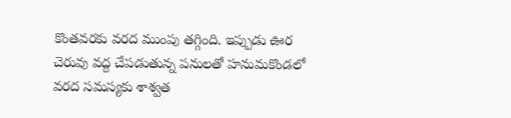కొంతవరకు వరద ముంపు తగ్గింది. ఇప్పుడు ఊర చెరువు వద్ద చేపడుతున్న పనులతో హనుమకొండలో వరద సమస్యకు శాశ్వత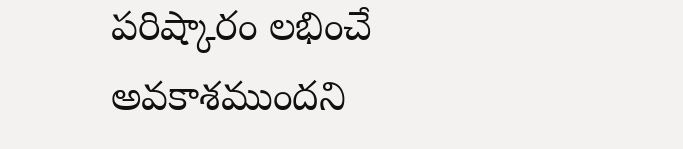పరిష్కారం లభించే అవకాశముందని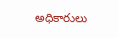అధికారులు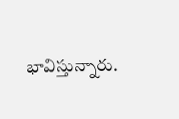భావిస్తున్నారు.